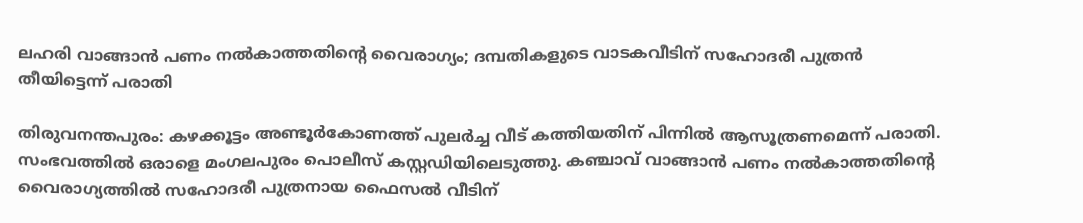ലഹരി വാങ്ങാന്‍ പണം നല്‍കാത്തതിന്റെ വൈരാഗ്യം; ദമ്പതികളുടെ വാടകവീടിന് സഹോദരീ പുത്രന്‍ തീയിട്ടെന്ന് പരാതി

തിരുവനന്തപുരം: കഴക്കൂട്ടം അണ്ടൂര്‍കോണത്ത് പുലര്‍ച്ച വീട് കത്തിയതിന് പിന്നില്‍ ആസൂത്രണമെന്ന് പരാതി. സംഭവത്തില്‍ ഒരാളെ മംഗലപുരം പൊലീസ് കസ്റ്റഡിയിലെടുത്തു. കഞ്ചാവ് വാങ്ങാന്‍ പണം നല്‍കാത്തതിന്റെ വൈരാഗ്യത്തില്‍ സഹോദരീ പുത്രനായ ഫൈസല്‍ വീടിന്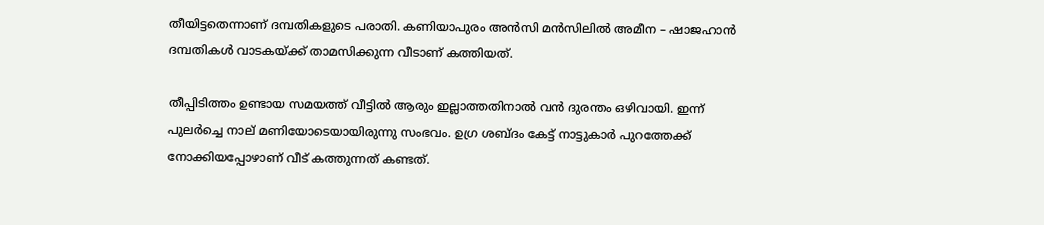തീയിട്ടതെന്നാണ് ദമ്പതികളുടെ പരാതി. കണിയാപുരം അന്‍സി മന്‍സിലില്‍ അമീന – ഷാജഹാന്‍ ദമ്പതികള്‍ വാടകയ്ക്ക് താമസിക്കുന്ന വീടാണ് കത്തിയത്.

തീപ്പിടിത്തം ഉണ്ടായ സമയത്ത് വീട്ടില്‍ ആരും ഇല്ലാത്തതിനാല്‍ വന്‍ ദുരന്തം ഒഴിവായി. ഇന്ന് പുലര്‍ച്ചെ നാല് മണിയോടെയായിരുന്നു സംഭവം. ഉഗ്ര ശബ്ദം കേട്ട് നാട്ടുകാര്‍ പുറത്തേക്ക് നോക്കിയപ്പോഴാണ് വീട് കത്തുന്നത് കണ്ടത്.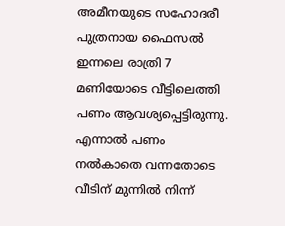അമീനയുടെ സഹോദരീ പുത്രനായ ഫൈസല്‍ ഇന്നലെ രാത്രി 7 മണിയോടെ വീട്ടിലെത്തി പണം ആവശ്യപ്പെട്ടിരുന്നു. എന്നാല്‍ പണം നല്‍കാതെ വന്നതോടെ വീടിന് മുന്നില്‍ നിന്ന്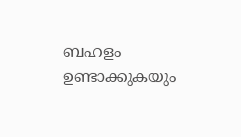ബഹളം ഉണ്ടാക്കുകയും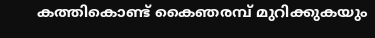കത്തികൊണ്ട് കൈഞരമ്പ് മുറിക്കുകയും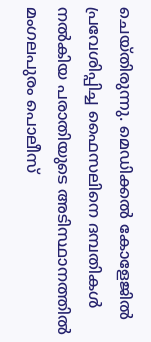ചെയ്തിരുന്നു. മെഡിക്കല്‍ കോളേജില്‍ പ്രവേശിപ്പിച്ച ഫൈസലിനെ ദമ്പതികള്‍ നല്‍കിയ പരാതിയുടെ അടിസ്ഥാനത്തില്‍ മംഗലപുരം പൊലീസ്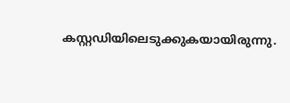കസ്റ്റഡിയിലെടുക്കുകയായിരുന്നു.